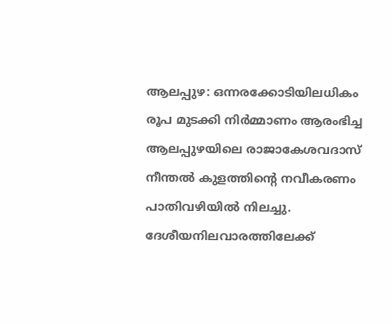ആലപ്പുഴ: ഒന്നരക്കോടിയിലധികം രൂപ മുടക്കി നിർമ്മാണം ആരംഭിച്ച ആലപ്പുഴയിലെ രാജാകേശവദാസ് നീന്തൽ കുളത്തിന്റെ നവീകരണം പാതിവഴിയിൽ നിലച്ചു. ദേശീയനിലവാരത്തിലേക്ക്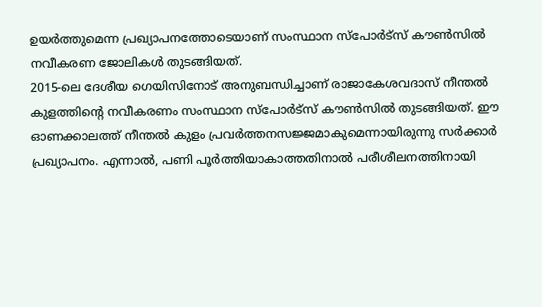ഉയർത്തുമെന്ന പ്രഖ്യാപനത്തോടെയാണ് സംസ്ഥാന സ്പോർട്സ് കൗൺസിൽ നവീകരണ ജോലികൾ തുടങ്ങിയത്.
2015-ലെ ദേശീയ ഗെയിസിനോട് അനുബന്ധിച്ചാണ് രാജാകേശവദാസ് നീന്തൽ കുളത്തിന്റെ നവീകരണം സംസ്ഥാന സ്പോർട്സ് കൗൺസിൽ തുടങ്ങിയത്. ഈ ഓണക്കാലത്ത് നീന്തൽ കുളം പ്രവർത്തനസജ്ജമാകുമെന്നായിരുന്നു സർക്കാർ പ്രഖ്യാപനം. എന്നാൽ, പണി പൂർത്തിയാകാത്തതിനാൽ പരീശീലനത്തിനായി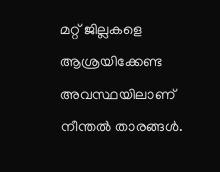മറ്റ് ജില്ലകളെ ആശ്രയിക്കേണ്ട അവസ്ഥയിലാണ് നീന്തൽ താരങ്ങൾ.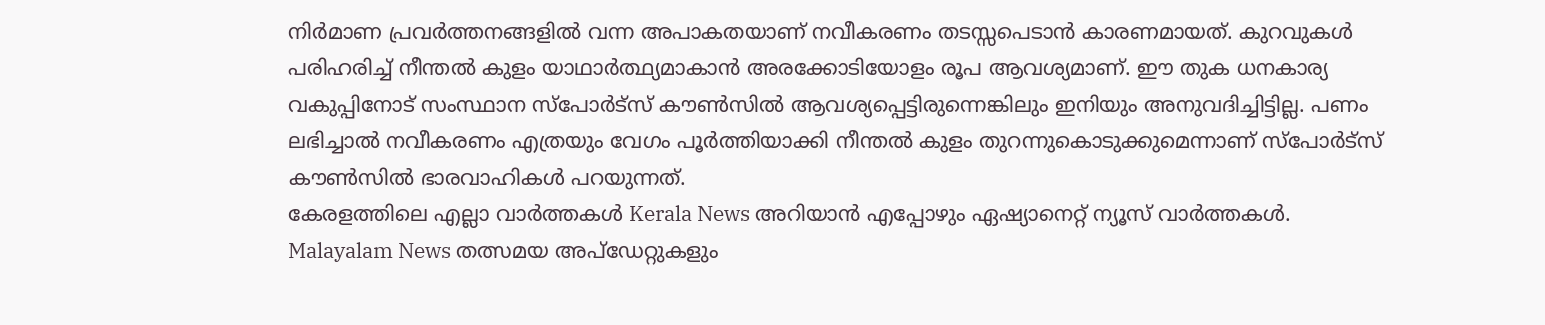നിർമാണ പ്രവർത്തനങ്ങളിൽ വന്ന അപാകതയാണ് നവീകരണം തടസ്സപെടാൻ കാരണമായത്. കുറവുകൾ പരിഹരിച്ച് നീന്തൽ കുളം യാഥാർത്ഥ്യമാകാൻ അരക്കോടിയോളം രൂപ ആവശ്യമാണ്. ഈ തുക ധനകാര്യ വകുപ്പിനോട് സംസ്ഥാന സ്പോർട്സ് കൗൺസിൽ ആവശ്യപ്പെട്ടിരുന്നെങ്കിലും ഇനിയും അനുവദിച്ചിട്ടില്ല. പണം ലഭിച്ചാൽ നവീകരണം എത്രയും വേഗം പൂർത്തിയാക്കി നീന്തൽ കുളം തുറന്നുകൊടുക്കുമെന്നാണ് സ്പോർട്സ് കൗൺസിൽ ഭാരവാഹികൾ പറയുന്നത്.
കേരളത്തിലെ എല്ലാ വാർത്തകൾ Kerala News അറിയാൻ എപ്പോഴും ഏഷ്യാനെറ്റ് ന്യൂസ് വാർത്തകൾ. Malayalam News തത്സമയ അപ്ഡേറ്റുകളും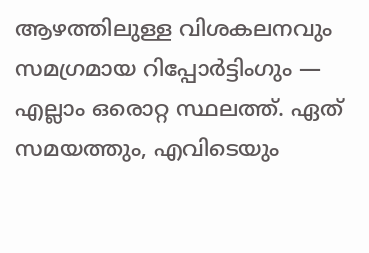ആഴത്തിലുള്ള വിശകലനവും സമഗ്രമായ റിപ്പോർട്ടിംഗും — എല്ലാം ഒരൊറ്റ സ്ഥലത്ത്. ഏത് സമയത്തും, എവിടെയും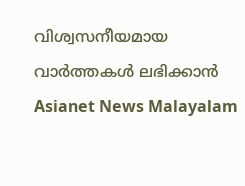വിശ്വസനീയമായ വാർത്തകൾ ലഭിക്കാൻ Asianet News Malayalam